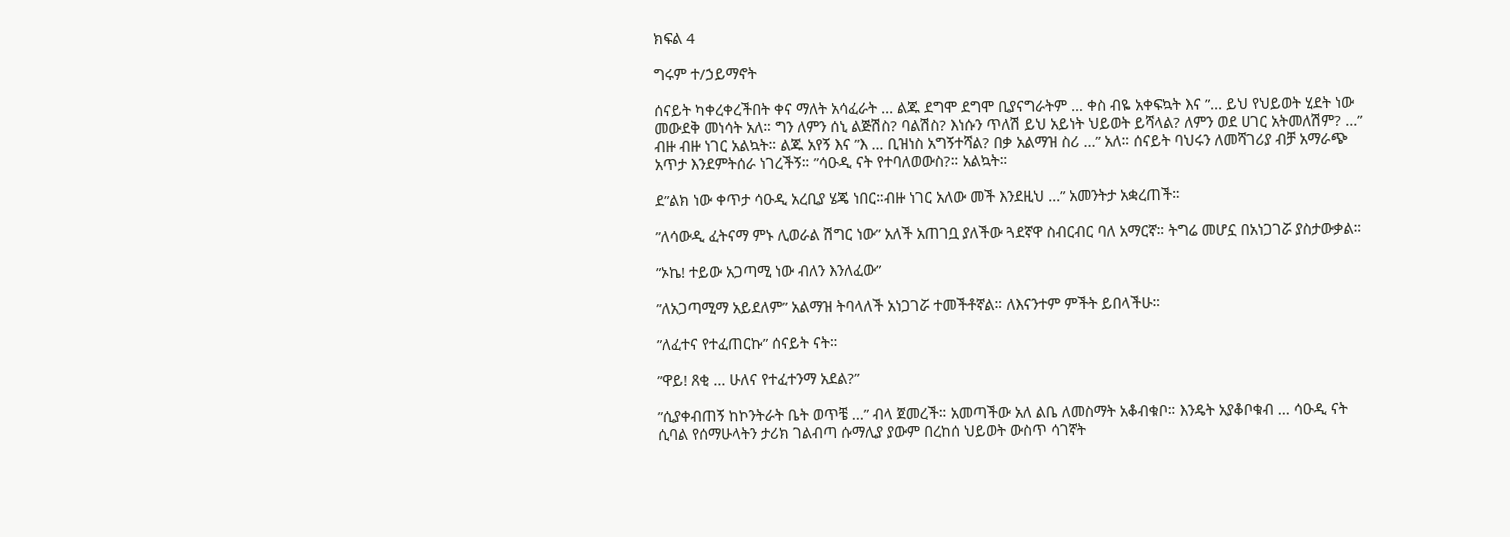ክፍል 4

ግሩም ተ/ኃይማኖት

ሰናይት ካቀረቀረችበት ቀና ማለት አሳፈራት ... ልጁ ደግሞ ደግሞ ቢያናግራትም … ቀስ ብዬ አቀፍኳት እና ”... ይህ የህይወት ሂደት ነው መውደቅ መነሳት አለ። ግን ለምን ሰኒ ልጅሽስ? ባልሽስ? እነሱን ጥለሽ ይህ አይነት ህይወት ይሻላል? ለምን ወደ ሀገር አትመለሽም? ...” ብዙ ብዙ ነገር አልኳት። ልጁ አየኝ እና ”እ … ቢዝነስ አግኝተሻል? በቃ አልማዝ ስሪ ...” አለ። ሰናይት ባህሩን ለመሻገሪያ ብቻ አማራጭ አጥታ እንደምትሰራ ነገረችኝ። ”ሳዑዲ ናት የተባለወውስ?። አልኳት።

ደ”ልክ ነው ቀጥታ ሳዑዲ አረቢያ ሄጄ ነበር።ብዙ ነገር አለው መች እንደዚህ ...” አመንትታ አቋረጠች።

”ለሳውዲ ፈትናማ ምኑ ሊወራል ሽግር ነው” አለች አጠገቧ ያለችው ጓደኛዋ ስብርብር ባለ አማርኛ። ትግሬ መሆኗ በአነጋገሯ ያስታውቃል።

”ኦኬ! ተይው አጋጣሚ ነው ብለን እንለፈው”

”ለአጋጣሚማ አይደለም” አልማዝ ትባላለች አነጋገሯ ተመችቶኛል። ለእናንተም ምችት ይበላችሁ።

”ለፈተና የተፈጠርኩ” ሰናይት ናት።

”ዋይ! ጸቂ ... ሁለና የተፈተንማ አደል?”

”ሲያቀብጠኝ ከኮንትራት ቤት ወጥቼ ...” ብላ ጀመረች። አመጣችው አለ ልቤ ለመስማት አቆብቁቦ። እንዴት አያቆቦቁብ ... ሳዑዲ ናት ሲባል የሰማሁላትን ታሪክ ገልብጣ ሱማሊያ ያውም በረከሰ ህይወት ውስጥ ሳገኛት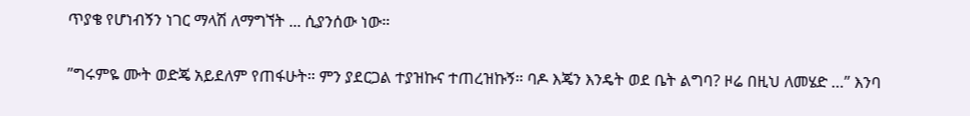ጥያቄ የሆነብኝን ነገር ማላሽ ለማግኘት ... ሲያንሰው ነው።

”ግሩምዬ ሙት ወድጄ አይደለም የጠፋሁት። ምን ያደርጋል ተያዝኩና ተጠረዝኩኝ። ባዶ እጄን እንዴት ወደ ቤት ልግባ? ዞሬ በዚህ ለመሄድ …” እንባ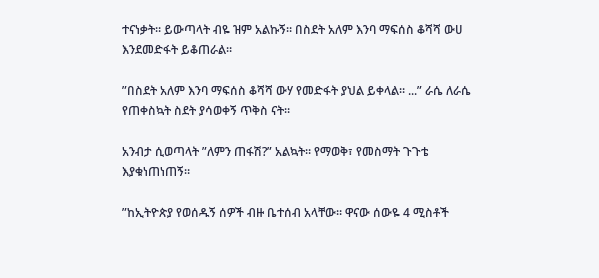ተናነቃት። ይውጣላት ብዬ ዝም አልኩኝ። በስደት አለም እንባ ማፍሰስ ቆሻሻ ውሀ እንደመድፋት ይቆጠራል።

”በስደት አለም እንባ ማፍሰስ ቆሻሻ ውሃ የመድፋት ያህል ይቀላል። ...” ራሴ ለራሴ የጠቀስኳት ስደት ያሳወቀኝ ጥቅስ ናት።

አንብታ ሲወጣላት ”ለምን ጠፋሽ?” አልኳት። የማወቅ፣ የመስማት ጉጉቴ እያቁነጠነጠኝ።

”ከኢትዮጵያ የወሰዱኝ ሰዎች ብዙ ቤተሰብ አላቸው። ዋናው ሰውዬ 4 ሚስቶች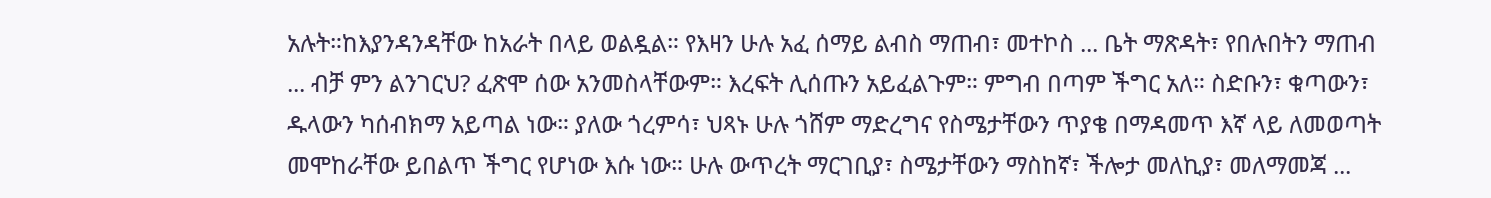አሉት።ከእያንዳንዳቸው ከአራት በላይ ወልዷል። የእዛን ሁሉ አፈ ሰማይ ልብስ ማጠብ፣ መተኮስ ... ቤት ማጽዳት፣ የበሉበትን ማጠብ ... ብቻ ምን ልንገርህ? ፈጽሞ ሰው አንመስላቸውም። እረፍት ሊሰጡን አይፈልጉም። ምግብ በጣም ችግር አለ። ስድቡን፣ ቁጣውን፣ ዱላውን ካሰብክማ አይጣል ነው። ያለው ጎረምሳ፣ ህጻኑ ሁሉ ጎሸም ማድረግና የስሜታቸውን ጥያቄ በማዳመጥ እኛ ላይ ለመወጣት መሞከራቸው ይበልጥ ችግር የሆነው እሱ ነው። ሁሉ ውጥረት ማርገቢያ፣ ስሜታቸውን ማስከኛ፣ ችሎታ መለኪያ፣ መለማመጃ ...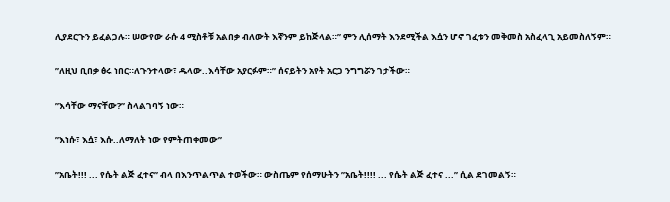ሊያደርጉን ይፈልጋሉ። ሠውየው ራሱ 4 ሚስቶቹ አልበቃ ብለውት እኛንም ይከጅላል።” ምን ሊሰማት እንደሚችል እሷን ሆኖ ገፈቱን መቅመስ አስፈላጊ አይመስለኝም።

”ለዚህ ቢበቃ ፅሩ ነበር።ለጉንተላው፣ ዱላው..እሳቸው አያርፉም።” ሰናይትን አየት አርጋ ንግግሯን ገታችው።

”እሳቸው ማናቸው?” ስላልገባኝ ነው።

”እነሱ፣ እሷ፣ እሱ..ለማለት ነው የምትጠቀመው”

”አቤት!!! ... የሴት ልጅ ፈተና” ብላ በእንጥልጥል ተወችው። ውስጤም የሰማሁትን ”አቤት!!!! ... የሴት ልጅ ፈተና ...” ሲል ደገመልኝ።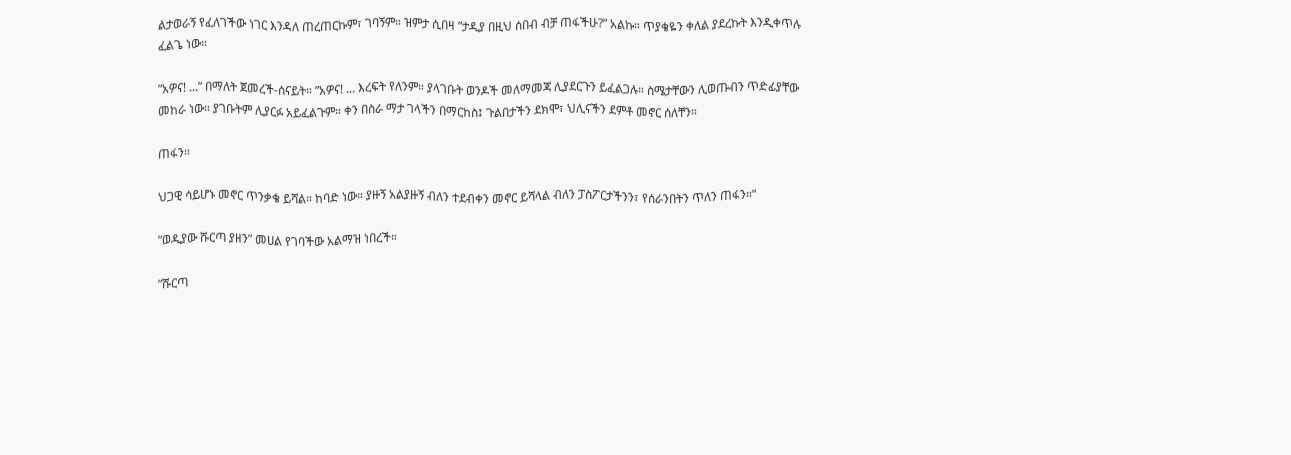ልታወራኝ የፈለገችው ነገር እንዳለ ጠረጠርኩም፣ ገባኝም። ዝምታ ሲበዛ ”ታዲያ በዚህ ሰበብ ብቻ ጠፋችሁ?” አልኩ። ጥያቄዬን ቀለል ያደረኩት እንዲቀጥሉ ፈልጌ ነው።

”አዎና! ...” በማለት ጀመረች-ሰናይት። ”አዎና! ... እረፍት የለንም። ያላገቡት ወንዶች መለማመጃ ሊያደርጉን ይፈልጋሉ። ስሜታቸውን ሊወጡብን ጥድፊያቸው መከራ ነው። ያገቡትም ሊያርፉ አይፈልጉም። ቀን በስራ ማታ ገላችን በማርከስ፤ ጉልበታችን ደክሞ፣ ህሊናችን ደምቶ መኖር ሰለቸን።

ጠፋን።

ህጋዊ ሳይሆኑ መኖር ጥንቃቄ ይሻል። ከባድ ነው። ያዙኝ አልያዙኝ ብለን ተደብቀን መኖር ይሻላል ብለን ፓስፖርታችንን፣ የሰራንበትን ጥለን ጠፋን።”

”ወዲያው ሹርጣ ያዘን” መሀል የገባችው አልማዝ ነበረች።

”ሹርጣ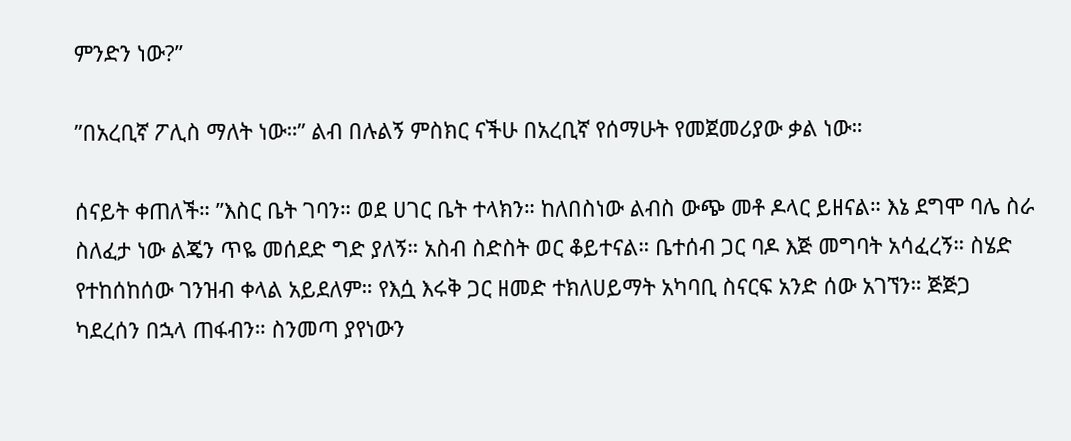ምንድን ነው?”

”በአረቢኛ ፖሊስ ማለት ነው።” ልብ በሉልኝ ምስክር ናችሁ በአረቢኛ የሰማሁት የመጀመሪያው ቃል ነው።

ሰናይት ቀጠለች። ”እስር ቤት ገባን። ወደ ሀገር ቤት ተላክን። ከለበስነው ልብስ ውጭ መቶ ዶላር ይዘናል። እኔ ደግሞ ባሌ ስራ ስለፈታ ነው ልጄን ጥዬ መሰደድ ግድ ያለኝ። አስብ ስድስት ወር ቆይተናል። ቤተሰብ ጋር ባዶ እጅ መግባት አሳፈረኝ። ስሄድ የተከሰከሰው ገንዝብ ቀላል አይደለም። የእሷ እሩቅ ጋር ዘመድ ተክለሀይማት አካባቢ ስናርፍ አንድ ሰው አገኘን። ጅጅጋ ካደረሰን በኋላ ጠፋብን። ስንመጣ ያየነውን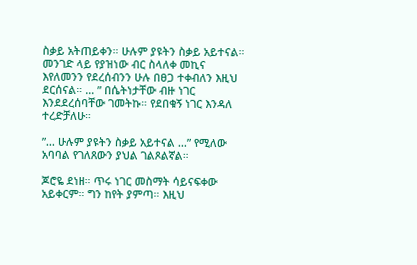ስቃይ አትጠይቀን። ሁሉም ያዩትን ስቃይ አይተናል። መንገድ ላይ የያዝነው ብር ስላለቀ መኪና እየለመንን የደረሰብንን ሁሉ በፀጋ ተቀብለን እዚህ ደርሰናል። … ” በሴትነታቸው ብዙ ነገር እንደደረሰባቸው ገመትኩ። የደበቁኝ ነገር እንዳለ ተረድቻለሁ።

”... ሁሉም ያዩትን ስቃይ አይተናል ...” የሚለው አባባል የገለጸውን ያህል ገልጾልኛል።

ጆሮዬ ደነዘ። ጥሩ ነገር መስማት ሳይናፍቀው አይቀርም። ግን ከየት ያምጣ። እዚህ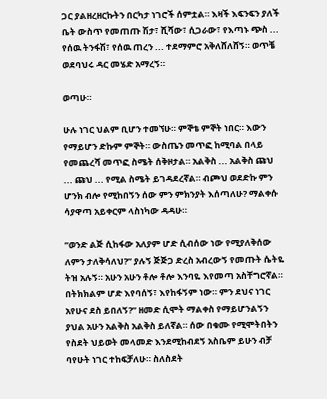ጋር ያልዘረዘርኩትን በርካታ ነገሮች ሰምቷል። እዛች እፍንፍን ያለች ቤት ውስጥ የመጠጡ ሽታ፣ ሺሻው፣ ሲጋራው፣ የእጣኑ ጭስ ... የሰዉ ትንፋሽ፣ የሰዉ ጠረን ... ተደማምሮ አቅለሸለሸኝ። ወጥቼ ወደባህሩ ዳር መሄድ አማረኝ።

ወጣሁ።

ሁሉ ነገር ህልም ቢሆን ተመኘሁ። ምኞቴ ምኞት ነበር። እውን የማይሆን ድኩም ምኞት። ውስጤን መጥፎ ከሚባል በላይ የመጨረሻ መጥፎ ስሜት ሰቅዞታል። አልቅስ ... አልቅስ ጩህ ... ጩህ ... የሚል ስሜት ይገዳደረኛል። ብጮህ ወደድኩ ምን ሆንክ ብሎ የሚከበኝን ሰው ምን ምክንያት እሰጣለሁ? ማልቀሱ ሳያዋጣ አይቀርም ላስነካው ዳዳሁ።

”ወንድ ልጅ ሲከፋው አለያም ሆድ ሲብሰው ነው የሚያለቅሰው ለምን ታለቅሳለህ?” ያሉኝ ጅጅጋ ድረስ አብረውኝ የመጡት ሴትዬ ትዝ አሉኝ። አሁን አሁን ቶሎ ቶሎ እንባዬ እየመጣ አስቸግሮኛል። በትክክልም ሆድ እየባሰኝ፣ እየከፋኝም ነው። ምን ደህና ነገር አየሁና ደስ ይበለኝ?” ዘመድ ሲሞት ማልቀስ የማይሆንልኝን ያህል አሁን አልቅስ አልቅስ ይለኛል። ሰው በቁሙ የሚሞትበትን የስደት ህይወት መላመድ እንደሚከብደኝ አስቤም ይሁን ብቻ ባየሁት ነገር ተከፍቻለሁ። ስለስደት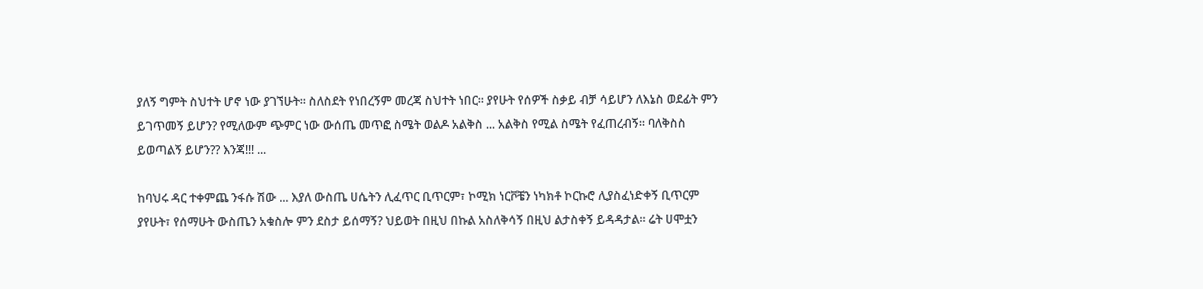ያለኝ ግምት ስህተት ሆኖ ነው ያገኘሁት። ስለስደት የነበረኝም መረጃ ስህተት ነበር። ያየሁት የሰዎች ስቃይ ብቻ ሳይሆን ለእኔስ ወደፊት ምን ይገጥመኝ ይሆን? የሚለውም ጭምር ነው ውሰጤ መጥፎ ስሜት ወልዶ አልቅስ ... አልቅስ የሚል ስሜት የፈጠረብኝ። ባለቅስስ ይወጣልኝ ይሆን?? እንጃ!!! ...

ከባህሩ ዳር ተቀምጨ ንፋሱ ሽው ... እያለ ውስጤ ሀሴትን ሊፈጥር ቢጥርም፣ ኮሚክ ነርቮቼን ነካክቶ ኮርኩሮ ሊያስፈነድቀኝ ቢጥርም ያየሁት፣ የሰማሁት ውስጤን አቁስሎ ምን ደስታ ይሰማኝ? ህይወት በዚህ በኩል አስለቅሳኝ በዚህ ልታስቀኝ ይዳዳታል። ሬት ሀሞቷን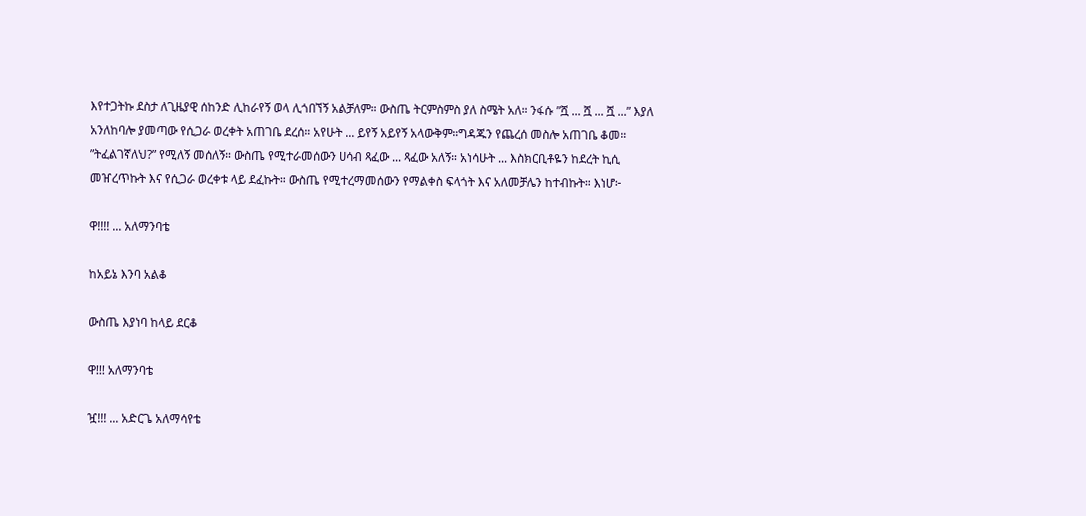እየተጋትኩ ደስታ ለጊዜያዊ ሰከንድ ሊከራየኝ ወላ ሊጎበኘኝ አልቻለም። ውስጤ ትርምስምስ ያለ ስሜት አለ። ንፋሱ ”ሿ ... ሿ ... ሿ ...” እያለ አንለከባሎ ያመጣው የሲጋራ ወረቀት አጠገቤ ደረሰ። አየሁት ... ይየኝ አይየኝ አላውቅም።ግዳጁን የጨረሰ መስሎ አጠገቤ ቆመ። ”ትፈልገኛለህ?” የሚለኝ መሰለኝ። ውስጤ የሚተራመሰውን ሀሳብ ጻፈው ... ጻፈው አለኝ። አነሳሁት ... እስክርቢቶዬን ከደረት ኪሲ መዠረጥኩት እና የሲጋራ ወረቀቱ ላይ ደፈኩት። ውስጤ የሚተረማመሰውን የማልቀስ ፍላጎት እና አለመቻሌን ከተብኩት። እነሆ፦

ዋ!!!! ... አለማንባቴ

ከአይኔ እንባ አልቆ

ውስጤ እያነባ ከላይ ደርቆ

ዋ!!! አለማንባቴ

ዧ!!! ... አድርጌ አለማሳየቴ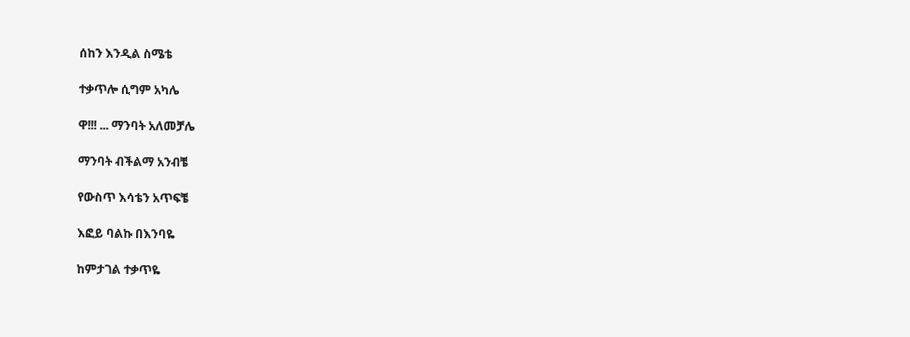ሰከን እንዲል ስሜቴ

ተቃጥሎ ሲግም አካሌ

ዋ!!! ... ማንባት አለመቻሌ

ማንባት ብችልማ አንብቼ

የውስጥ እሳቴን አጥፍቼ

እፎይ ባልኩ በእንባዬ

ከምታገል ተቃጥዬ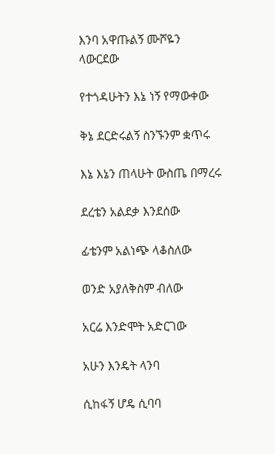እንባ አዋጡልኝ ሙሾዬን ላውርደው

የተጎዳሁትን እኔ ነኝ የማውቀው

ቅኔ ደርድሩልኝ ስንኙንም ቋጥሩ

እኔ እኔን ጠላሁት ውስጤ በማረሩ

ደረቴን አልደቃ እንደሰው

ፊቴንም አልነጭ ላቆስለው

ወንድ አያለቅስም ብለው

አርሬ እንድሞት አድርገው

አሁን እንዴት ላንባ

ሲከፋኝ ሆዴ ሲባባ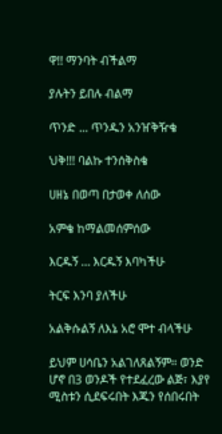ዋ!! ማንባት ብችልማ

ያሉትን ይበሉ ብልማ

ጥንድ ... ጥንዱን አንዠቅዥቄ

ህቅ!!! ባልኩ ተንሰቅስቄ

ሀዘኔ በወጣ በታወቀ ለሰው

አምቄ ከማልመሰምሰው

እርዱኝ … እርዱኝ እባካችሁ

ትርፍ እንባ ያለችሁ

አልቅሱልኝ ለእኔ አሮ ሞተ ብላችሁ

ይህም ሀሳቤን አልገለጸልኝም። ወንድ ሆኖ በ3 ወንዶች የተደፈረው ልጅ፣ እያየ ሚስቱን ሲደፍሩበት እጁን የሰበሩበት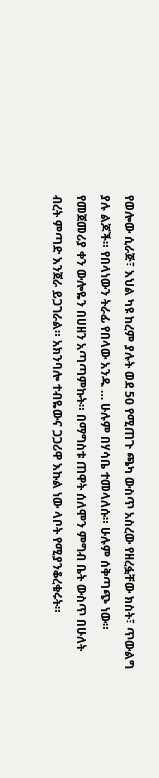የወሎው ሲራጅ፣ እህል ካዩ ከረም ያሉት ወደ 50 የሚጠጉ ጫካ ውስጥ አስረው የዘረፏቸው ክስት፣ ጥውልግ ያሉ ልጆች። የበላነውን ትራፊ የበላው አንዱ … ሁሉም በሃሳቤ ተመላለሱ። ሁሉም ሰቅጣጭ ነው። የመጀመሪያ ቀን ውሎዬን በሀዘን አጣጣምኩት። በማግስቱ ጠዋት ሰለሞን ምግብ ቤት ውስጥ በሁለት ብረት ምጣድ እንጀራ ይጋገራል። አክንባሎ ተብዬውና ጋጋሪዋ እኩል ነው ላቦት የሚያንቆረቁሩት።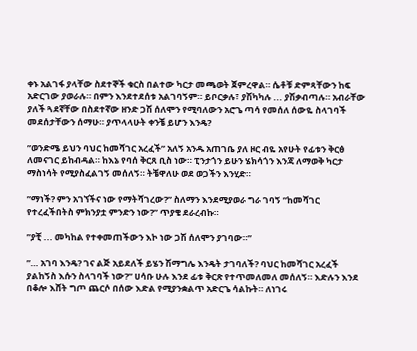ቀኑ አልገፋ ያላቸው ስደተኞች ቁርስ በልተው ካርታ መጫወት ጀምረዋል። ሴቶቹ ድምጻቸውን ከፍ አድርገው ያወራሉ። በምን እንደተደሰቱ አልገባኝም። ይቦርቃሉ፣ ያሽካካሉ ... ያሽቃብጣሉ። አብራቸው ያለች ጓደኛቸው በስደተኛው ዘንድ ጋሽ ሰለሞን የሚባለውን አሮጌ ጣሳ የመሰለ ሰውዬ ስላገባች መደሰታቸውን ሰማሁ። ያጥላላሁት ቀንቼ ይሆን እንዴ?

”ወንድሜ ይህን ባህር ከመሻገር አረፈች” አለኝ አንዱ አጠገቤ ያለ ዞር ብዬ አየሁት የፊቱን ቅርፅ ለመናገር ይከብዳል። ከእኔ የባሰ ቅርጸ ቢስ ነው። ፒንታጎን ይሁን ሄክሳጎን እንጃ ለማወቅ ካርታ ማስነሳት የሚያስፈልገኝ መሰለኝ። ትቼዋለሁ ወደ ወጋችን እንሂድ።

”ማነች? ምን አገኘችና ነው የማትሻገረው?” ስለማን እንደሚያወራ ግራ ገባኝ ”ከመሻገር የተረፈችበትስ ምክንያቷ ምንድን ነው?” ጥያቄ ደራረብኩ።

”ያቺ ... መካከል የተቀመጠችውን እኮ ነው ጋሽ ሰለሞን ያገባው።”

”… አገባ እንዴ? ገና ልጅ አይደለች ይሄን ሽማግሌ እንዴት ታገባለች? ባህር ከመሻገር አረፈች ያልከኝስ እሱን ስላገባች ነው?” ሀሳቡ ሁሉ እንደ ፊቱ ቅርጽ የተጥመለመለ መሰለኝ። እድሉን እንደ በቆሎ እሸት ግጦ ጨርሶ በሰው እድል የሚያንቋልጥ አድርጌ ሳልኩት። ለነገሩ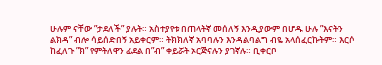ሁሉም ናቸው ”ታደለች” ያሉት። አስተያየቱ በጠላትኛ መሰለኝ እንዲያውም በሆዱ ሁሉ ”እናትን ልክዳ” ብሎ ሳይሰድበኝ አይቀርም። ትክክለኛ አባባሉን እንዳልባልግ ብዬ አላሰፈርኩትም። እርሶ ከፈለጉ ”ክ” የምትለዋን ፊደል በ”ብ” ቀይሯት ኦርጅናሉን ያገኛሉ። ቢቀርቦ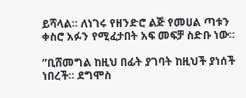ይሻላል። ለነገሩ የዘንድሮ ልጅ የመሀል ጣቱን ቀስሮ አፉን የሚፈታበት አፍ መፍቻ ስድቡ ነው።

”ቢሸመግል ከዚህ በፊት ያገባት ከዚህች ያነሰች ነበረች። ደግሞስ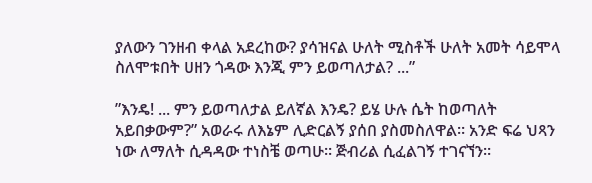ያለውን ገንዘብ ቀላል አደረከው? ያሳዝናል ሁለት ሚስቶች ሁለት አመት ሳይሞላ ስለሞቱበት ሀዘን ጎዳው እንጂ ምን ይወጣለታል? ...”

”እንዴ! ... ምን ይወጣለታል ይለኛል እንዴ? ይሄ ሁሉ ሴት ከወጣለት አይበቃውም?” አወራሩ ለእኔም ሊድርልኝ ያሰበ ያስመስለዋል። አንድ ፍሬ ህጻን ነው ለማለት ሲዳዳው ተነስቼ ወጣሁ። ጅብሪል ሲፈልገኝ ተገናኘን።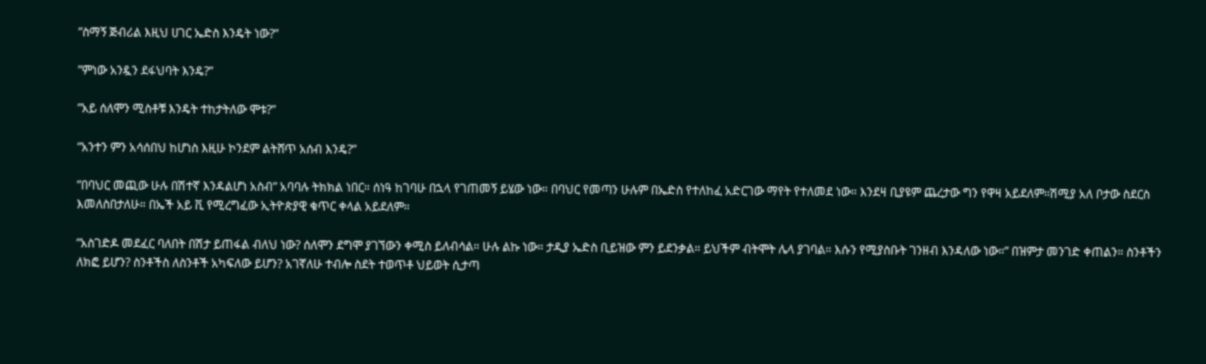”ስማኝ ጅብሪል እዚህ ሀገር ኤድስ እንዴት ነው?”

”ምነው አንዷን ደፋህባት እንዴ?”

”አይ ሰለሞን ሚስቶቹ እንዴት ተከታትለው ሞቱ?”

”አንተን ምን አሳሰበህ ከሆነስ እዚሁ ኮንደም ልትሸጥ አሰብ እንዴ?”

”በባህር መጪው ሁሉ በሽተኛ እንዳልሆነ አስብ” አባባሉ ትክክል ነበር። ሰነዓ ከገባሁ በኋላ የገጠመኝ ይሄው ነው። በባህር የመጣን ሁሉም በኤድስ የተለከፈ አድርገው ማየት የተለመደ ነው። እንደዛ ቢያዩም ጨረታው ግን የዋዛ አይደለም።ሽሚያ አለ ቦታው ስደርስ እመለስበታለሁ። በኤች አይ ቪ የሚረግፈው ኢትዮጵያዊ ቁጥር ቀላል አይደለም።

”አስገድዶ መደፈር ባለበት በሽታ ይጠፋል ብለህ ነው? ሰለሞን ደግሞ ያገኘውን ቀሚስ ይለብሳል። ሁሉ ልኩ ነው። ታዲያ ኤድስ ቢይዝው ምን ይደንቃል። ይህችም ብትሞት ሌላ ያገባል። እሱን የሚያስቡት ገንዘብ እንዳለው ነው።” በዝምታ መንገድ ቀጠልን። ስንቶችን ለክፎ ይሆን? ስንቶችስ ለስንቶች አካፍለው ይሆን? አገኛለሁ ተብሎ ስደት ተወጥቶ ህይወት ሲታጣ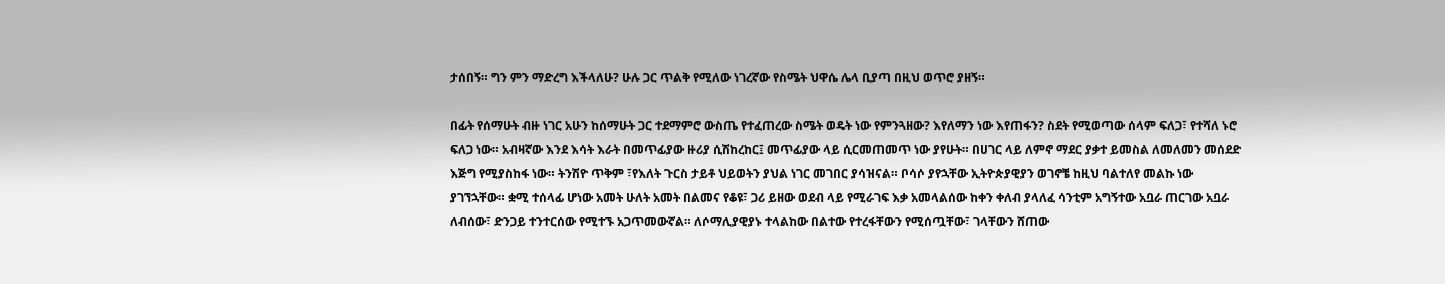ታሰበኝ። ግን ምን ማድረግ እችላለሁ? ሁሉ ጋር ጥልቅ የሚለው ነገረኛው የስሜት ህዋሴ ሌላ ቢያጣ በዚህ ወጥሮ ያዘኝ።

በፊት የሰማሁት ብዙ ነገር አሁን ከሰማሁት ጋር ተደማምሮ ውስጤ የተፈጠረው ስሜት ወዴት ነው የምንጓዘው? እየለማን ነው እየጠፋን? ስደት የሚወጣው ሰላም ፍለጋ፣ የተሻለ ኑሮ ፍለጋ ነው። አብዛኛው እንደ እሳት እራት በመጥፊያው ዙሪያ ሲሽከረከር፤ መጥፊያው ላይ ሲርመጠመጥ ነው ያየሁት። በሀገር ላይ ለምኖ ማደር ያቃተ ይመስል ለመለመን መሰደድ እጅግ የሚያስከፋ ነው። ትንሽዮ ጥቅም ፣የእለት ጉርስ ታይቶ ህይወትን ያህል ነገር መገበር ያሳዝናል። ቦሳሶ ያየኋቸው ኢትዮጵያዊያን ወገኖቼ ከዚህ ባልተለየ መልኩ ነው ያገኘኋቸው። ቋሚ ተሰላፊ ሆነው አመት ሁለት አመት በልመና የቆዩ፣ ጋሪ ይዘው ወደብ ላይ የሚራገፍ እቃ አመላልሰው ከቀን ቀለብ ያላለፈ ሳንቲም አግኝተው አቧራ ጠርገው አቧራ ለብሰው፣ ድንጋይ ተንተርሰው የሚተኙ አጋጥመውኛል። ለሶማሊያዊያኑ ተላልከው በልተው የተረፋቸውን የሚሰጧቸው፣ ገላቸውን ሸጠው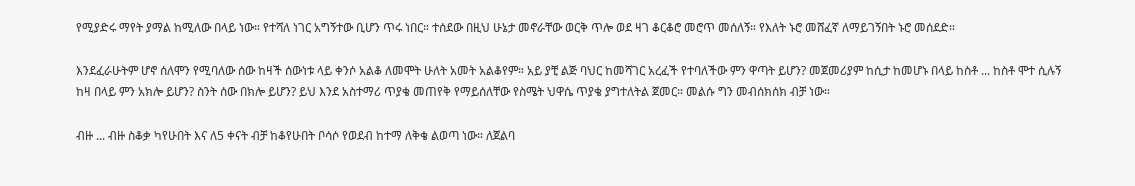የሚያድሩ ማየት ያማል ከሚለው በላይ ነው። የተሻለ ነገር አግኝተው ቢሆን ጥሩ ነበር። ተሰደው በዚህ ሁኔታ መኖራቸው ወርቅ ጥሎ ወደ ዛገ ቆርቆሮ መሮጥ መሰለኝ። የእለት ኑሮ መሸፈኛ ለማይገኝበት ኑሮ መሰደድ።

እንደፈራሁትም ሆኖ ሰለሞን የሚባለው ሰው ከዛች ሰውነቱ ላይ ቀንሶ አልቆ ለመሞት ሁለት አመት አልቆየም። አይ ያቺ ልጅ ባህር ከመሻገር አረፈች የተባለችው ምን ዋጣት ይሆን? መጀመሪያም ከሲታ ከመሆኑ በላይ ከስቶ ... ከስቶ ሞተ ሲሉኝ ከዛ በላይ ምን አክሎ ይሆን? ስንት ሰው በክሎ ይሆን? ይህ እንደ አስተማሪ ጥያቄ መጠየቅ የማይሰለቸው የስሜት ህዋሴ ጥያቄ ያግተለትል ጀመር። መልሱ ግን መብሰክሰክ ብቻ ነው።

ብዙ ... ብዙ ስቆቃ ካየሁበት እና ለ5 ቀናት ብቻ ከቆየሁበት ቦሳሶ የወደብ ከተማ ለቅቄ ልወጣ ነው። ለጀልባ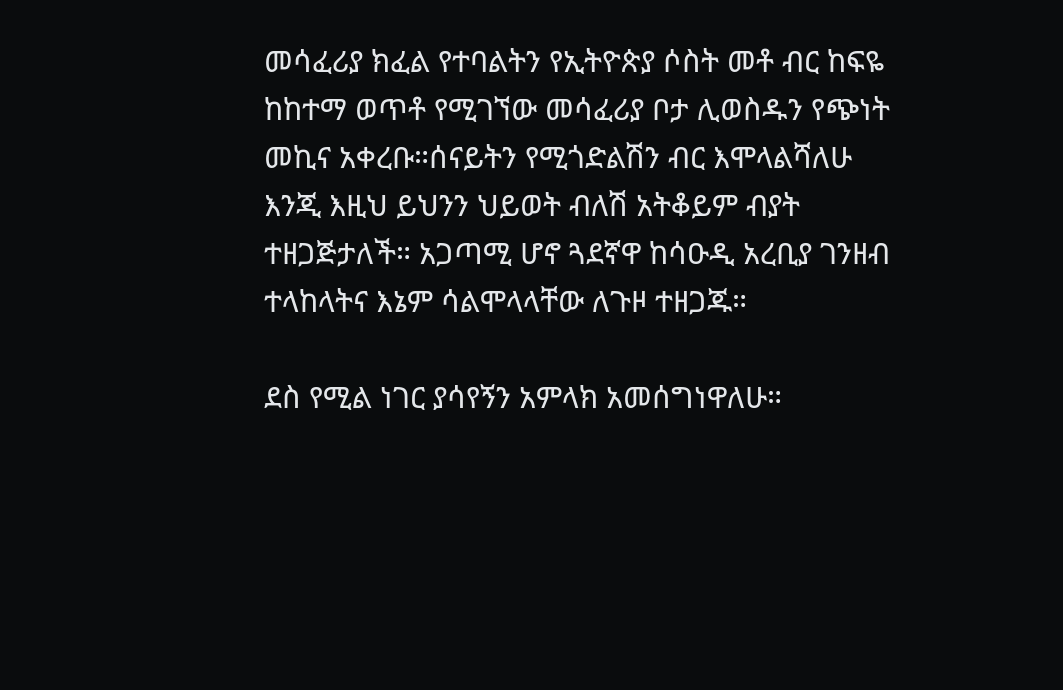መሳፈሪያ ክፈል የተባልትን የኢትዮጵያ ሶስት መቶ ብር ከፍዬ ከከተማ ወጥቶ የሚገኘው መሳፈሪያ ቦታ ሊወስዱን የጭነት መኪና አቀረቡ።ሰናይትን የሚጎድልሽን ብር እሞላልሻለሁ እንጂ እዚህ ይህንን ህይወት ብለሽ አትቆይም ብያት ተዘጋጅታለች። አጋጣሚ ሆኖ ጓደኛዋ ከሳዑዲ አረቢያ ገንዘብ ተላከላትና እኔም ሳልሞላላቸው ለጉዞ ተዘጋጁ።

ደስ የሚል ነገር ያሳየኝን አምላክ አመሰግነዋለሁ።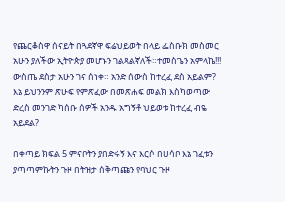የጨርቆስዋ ሰናይት በጓደኛዋ ፍሬህይወት በላይ ፌስቡክ መስመር አሁን ያለችው ኢትዮጵያ መሆኑን ገልጻልኛለች።ተመስጌን አምላኬ!!! ውስጤ ደስታ አሁን ገና ሰነቀ። አንድ ሰውስ ከተረፈ ደስ አይልም? እኔ ይህንንም ጽሁፍ የምጽፈው በመጽሐፍ መልክ እስካወጣው ድረስ መንገድ ካሰቡ ሰዎች አንዱ አግኝቶ ህይወቱ ከተረፈ ብዬ አይደል?

በቀጣይ ክፍል 5 ምናቦትን ያበድሩኝ እና እርሶ በሀሳቦ እኔ ገፈቱን ያጣጣምኩትን ጉዞ በትዝታ ሰቅጣጩን የባህር ጉዞ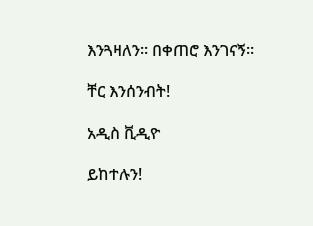እንጓዛለን። በቀጠሮ እንገናኝ።

ቸር እንሰንብት!

አዲስ ቪዲዮ

ይከተሉን!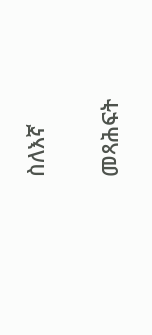ስለእኛ

መጻሕፍት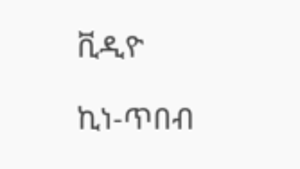ቪዲዮ

ኪነ-ጥበብ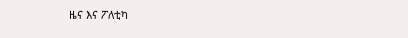ዜና እና ፖለቲካ